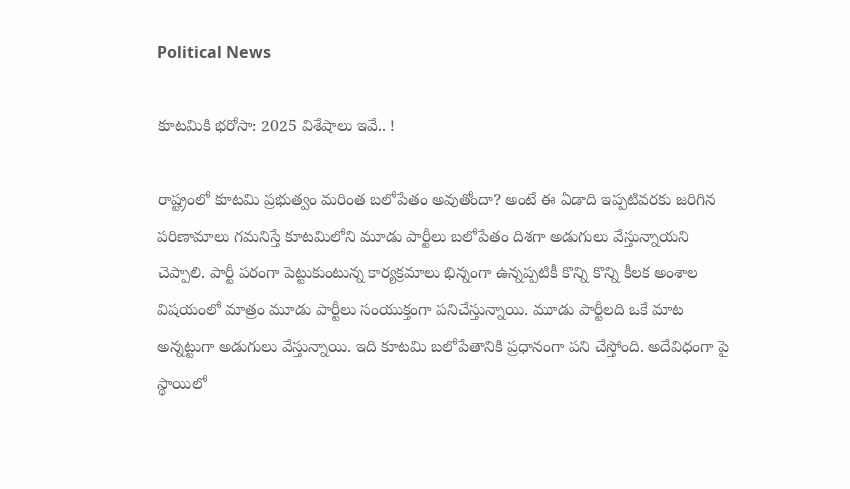Political News

కూట‌మికి భ‌రోసా: 2025 విశేషాలు ఇవే.. !

రాష్ట్రంలో కూటమి ప్రభుత్వం మరింత బలోపేతం అవుతోందా? అంటే ఈ ఏడాది ఇప్పటివరకు జరిగిన పరిణామాలు గమనిస్తే కూటమిలోని మూడు పార్టీలు బలోపేతం దిశ‌గా అడుగులు వేస్తున్నాయని చెప్పాలి. పార్టీ పరంగా పెట్టుకుంటున్న కార్యక్రమాలు భిన్నంగా ఉన్నప్పటికీ కొన్ని కొన్ని కీలక అంశాల విష‌యంలో మాత్రం మూడు పార్టీలు సంయుక్తంగా పనిచేస్తున్నాయి. మూడు పార్టీలది ఒకే మాట అన్నట్టుగా అడుగులు వేస్తున్నాయి. ఇది కూటమి బలోపేతానికి ప్రధానంగా పని చేస్తోంది. అదేవిధంగా పై స్థాయిలో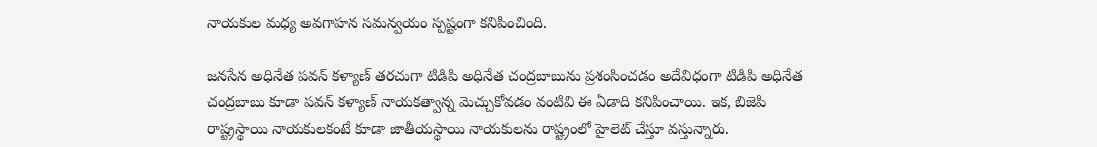నాయకుల మధ్య అవగాహన సమన్వయం స్పష్టంగా కనిపించింది.

జనసేన అధినేత పవన్ కళ్యాణ్ తరచుగా టిడిపి అధినేత చంద్రబాబును ప్రశంసించడం అదేవిధంగా టిడిపి అధినేత చంద్రబాబు కూడా పవన్ కళ్యాణ్ నాయకత్వాన్న మెచ్చుకోవడం వంటివి ఈ ఏడాది కనిపించాయి. ఇక, బిజెపి రాష్ట్రస్థాయి నాయకులకంటే కూడా జాతీయస్థాయి నాయకులను రాష్ట్రంలో హైలెట్ చేస్తూ వస్తున్నారు.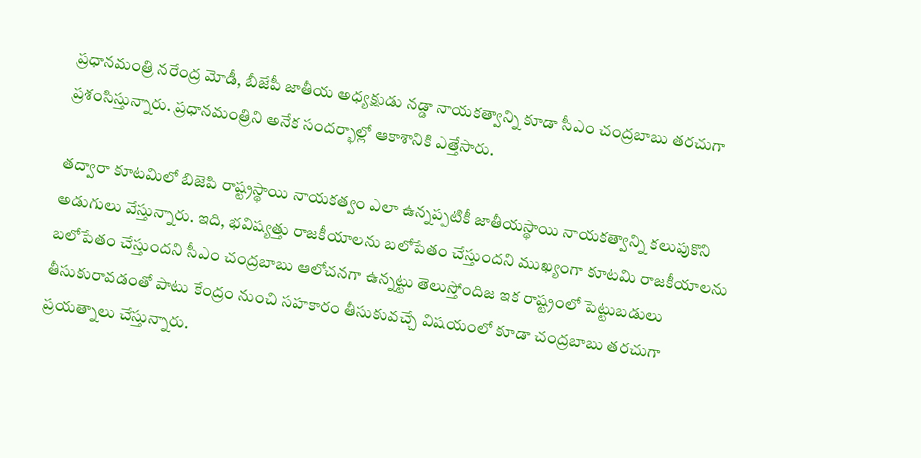ప్రధానమంత్రి నరేంద్ర మోడీ, బీజేపీ జాతీయ అధ్యక్షుడు నడ్డా నాయకత్వాన్ని కూడా సీఎం చంద్రబాబు తరచుగా ప్రశంసిస్తున్నారు. ప్రధానమంత్రిని అనేక సందర్భాల్లో ఆకాశానికి ఎత్తేసారు.

తద్వారా కూటమిలో బిజెపి రాష్ట్రస్థాయి నాయకత్వం ఎలా ఉన్నప్పటికీ జాతీయస్థాయి నాయకత్వాన్ని కలుపుకొని అడుగులు వేస్తున్నారు. ఇది, భవిష్యత్తు రాజకీయాల‌ను బ‌లోపేతం చేస్తుందని ముఖ్యంగా కూటమి రాజకీయాలను బలోపేతం చేస్తుందని సీఎం చంద్రబాబు ఆలోచనగా ఉన్నట్టు తెలుస్తోందిజ‌ ఇక రాష్ట్రంలో పెట్టుబడులు తీసుకురావడంతో పాటు కేంద్రం నుంచి సహకారం తీసుకువచ్చే విషయంలో కూడా చంద్రబాబు తరచుగా ప్రయత్నాలు చేస్తున్నారు.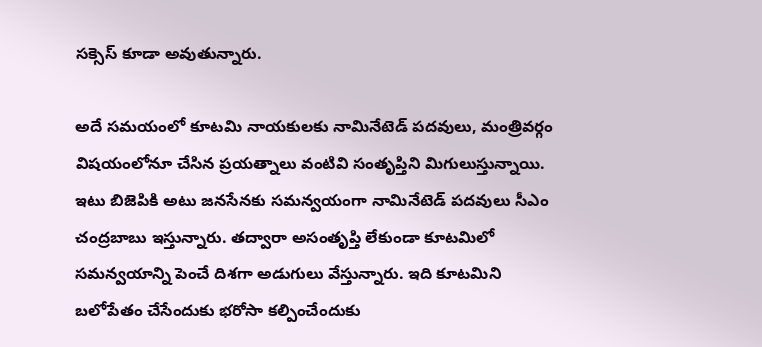సక్సెస్ కూడా అవుతున్నారు.

అదే సమయంలో కూటమి నాయకులకు నామినేటెడ్ పదవులు, మంత్రివర్గం విషయంలోనూ చేసిన ప్రయత్నాలు వంటివి సంతృప్తిని మిగులుస్తున్నాయి. ఇటు బిజెపికి అటు జనసేనకు సమన్వయంగా నామినేటెడ్ పదవులు సీఎం చంద్రబాబు ఇస్తున్నారు. తద్వారా అసంతృప్తి లేకుండా కూటమిలో సమన్వయాన్ని పెంచే దిశ‌గా అడుగులు వేస్తున్నారు. ఇది కూటమిని బలోపేతం చేసేందుకు భరోసా కల్పించేందుకు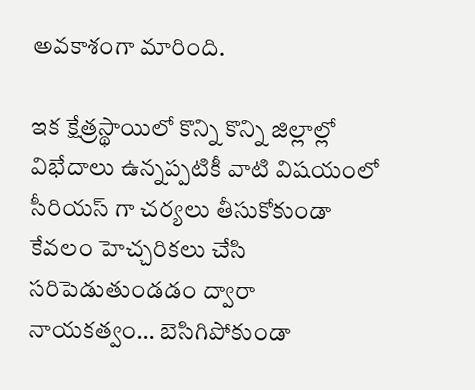అవకాశంగా మారింది.

ఇక క్షేత్రస్థాయిలో కొన్ని కొన్ని జిల్లాల్లో విభేదాలు ఉన్నప్పటికీ వాటి విషయంలో సీరియస్ గా చర్యలు తీసుకోకుండా కేవలం హెచ్చరికలు చేసి సరిపెడుతుండడం ద్వారా నాయకత్వం… బెసిగిపోకుండా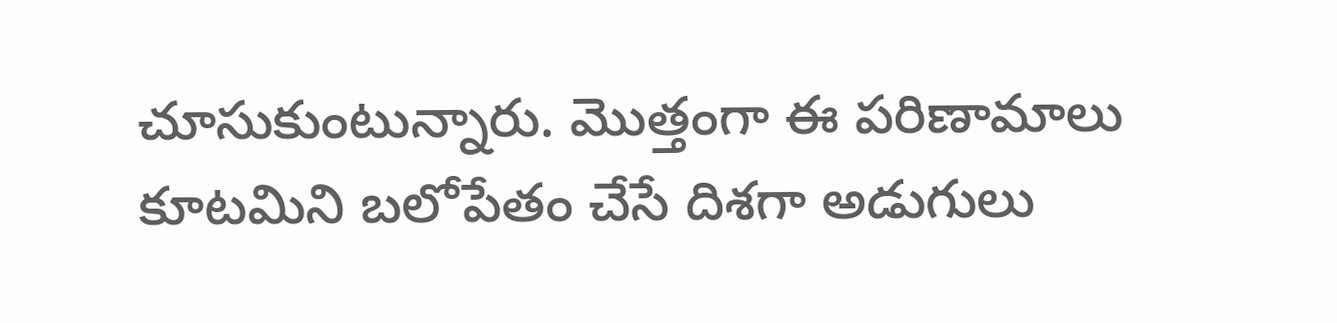చూసుకుంటున్నారు. మొత్తంగా ఈ పరిణామాలు కూటమిని బలోపేతం చేసే దిశగా అడుగులు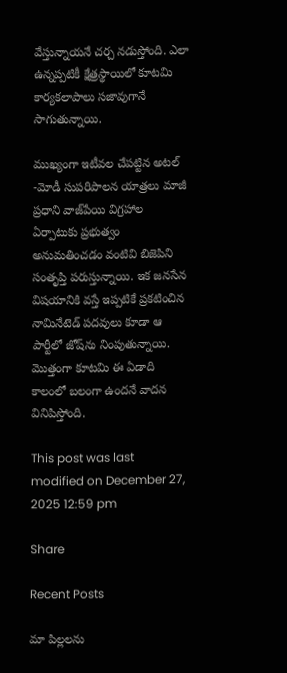వేస్తున్నాయ‌నే చర్చ నడుస్తోంది. ఎలా ఉన్నప్పటికీ క్షేత్రస్థాయిలో కూటమి కార్యకలాపాలు సజావుగానే సాగుతున్నాయి.

ముఖ్యంగా ఇటీవల చేపట్టిన అటల్ -మోడీ సుపరిపాలన యాత్రలు మాజీ ప్రధాని వాజ్‌పేయి విగ్రహాల ఏర్పాటుకు ప్రభుత్వం అనుమతించడం వంటివి బిజెపిని సంతృప్తి పరుస్తున్నాయి. ఇక జనసేన విషయానికి వస్తే ఇప్పటికే ప్రకటించిన నామినేటెడ్ పదవులు కూడా ఆ పార్టీలో జోష్‌ను నింపుతున్నాయి. మొత్తంగా కూటమి ఈ ఏడాది కాలంలో బలంగా ఉందనే వాదన వినిపిస్తోంది.

This post was last modified on December 27, 2025 12:59 pm

Share

Recent Posts

మా పిల్లలను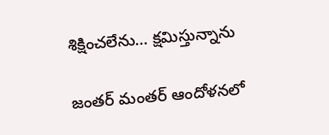శిక్షించలేను… క్షమిస్తున్నాను

జంతర్ మంతర్ ఆందోళనలో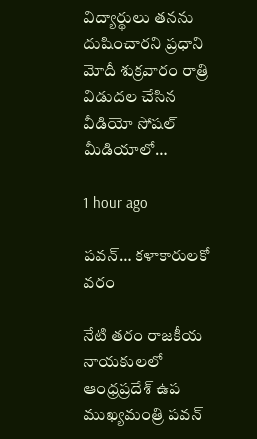విద్యార్థులు తనను దుషించారని ప్రధాని మోదీ శుక్రవారం రాత్రి విడుదల చేసిన వీడియో సోషల్ మీడియాలో…

1 hour ago

పవన్… కళాకారులకో వరం

నేటి తరం రాజకీయ నాయకులలో ఆంధ్రప్రదేశ్ ఉప ముఖ్యమంత్రి పవన్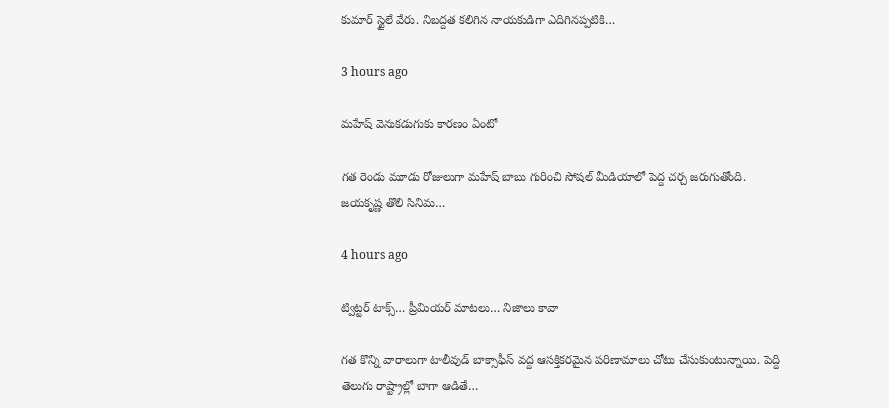కుమార్ స్టైలే వేరు. నిబద్దత కలిగిన నాయకుడిగా ఎదిగినప్పటికి…

3 hours ago

మహేష్ వెనుకడుగుకు కారణం ఏంటో

గత రెండు మూడు రోజులుగా మహేష్ బాబు గురించి సోషల్ మీడియాలో పెద్ద చర్చ జరుగుతోంది. జయకృష్ణ తొలి సినిమ…

4 hours ago

ట్విట్టర్ టాక్స్… ప్రీమియర్ మాటలు… నిజాలు కావా

గత కొన్ని వారాలుగా టాలీవుడ్ బాక్సాఫీస్ వద్ద ఆసక్తికరమైన పరిణామాలు చోటు చేసుకుంటున్నాయి. పెద్ది  తెలుగు రాష్ట్రాల్లో బాగా ఆడితే…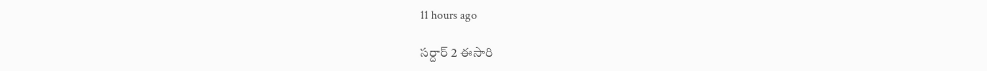11 hours ago

సర్దార్ 2 ఈసారి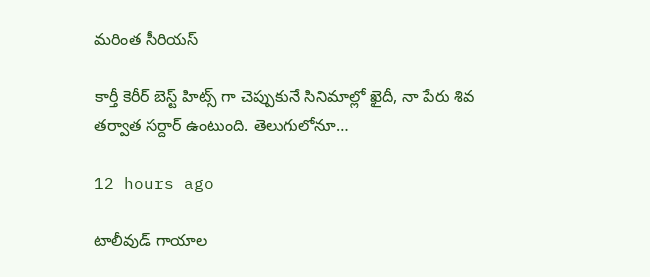మరింత సీరియస్

కార్తీ కెరీర్ బెస్ట్ హిట్స్ గా చెప్పుకునే సినిమాల్లో ఖైదీ, నా పేరు శివ తర్వాత సర్దార్ ఉంటుంది. తెలుగులోనూ…

12 hours ago

టాలీవుడ్ గాయాల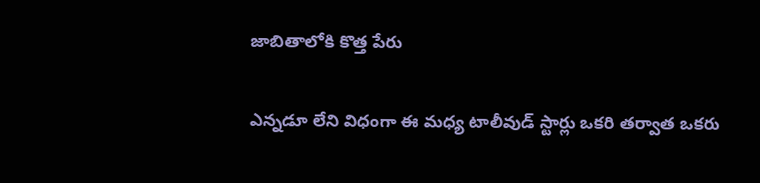జాబితాలోకి కొత్త పేరు

ఎన్న‌డూ లేని విధంగా ఈ మ‌ధ్య టాలీవుడ్ స్టార్లు ఒక‌రి త‌ర్వాత ఒక‌రు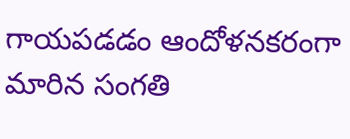గాయ‌ప‌డ‌డం ఆందోళ‌నక‌రంగా మారిన సంగ‌తి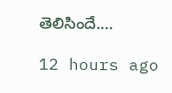తెలిసిందే.…

12 hours ago